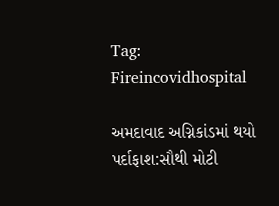Tag: Fireincovidhospital

અમદાવાદ અગ્નિકાંડમાં થયો પર્દાફાશ:સૌથી મોટી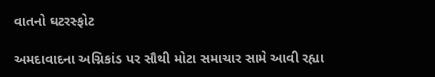વાતનો ઘટરસ્ફોટ

અમદાવાદના અગ્નિકાંડ પર સૌથી મોટા સમાચાર સામે આવી રહ્યા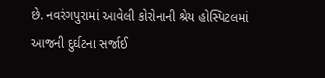છે. નવરંગપુરામાં આવેલી કોરોનાની શ્રેય હોસ્પિટલમાં આજની દુર્ઘટના સર્જાઈ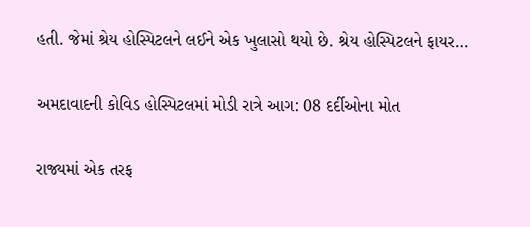હતી. જેમાં શ્રેય હોસ્પિટલને લઈને એક ખુલાસો થયો છે. શ્રેય હોસ્પિટલને ફાયર…

અમદાવાદની કોવિડ હોસ્પિટલમાં મોડી રાત્રે આગ: 08 દર્દીઓના મોત

રાજ્યમાં એક તરફ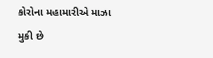કોરોના મહામારીએ માઝા મુકી છે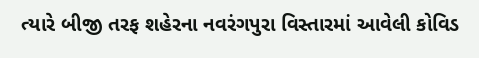ત્યારે બીજી તરફ શહેરના નવરંગપુરા વિસ્તારમાં આવેલી કોવિડ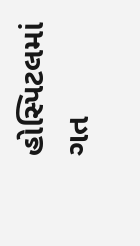હોસ્પિટલમાં ગત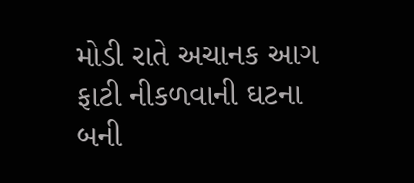મોડી રાતે અચાનક આગ ફાટી નીકળવાની ઘટના બની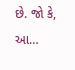છે. જો કે, આ…